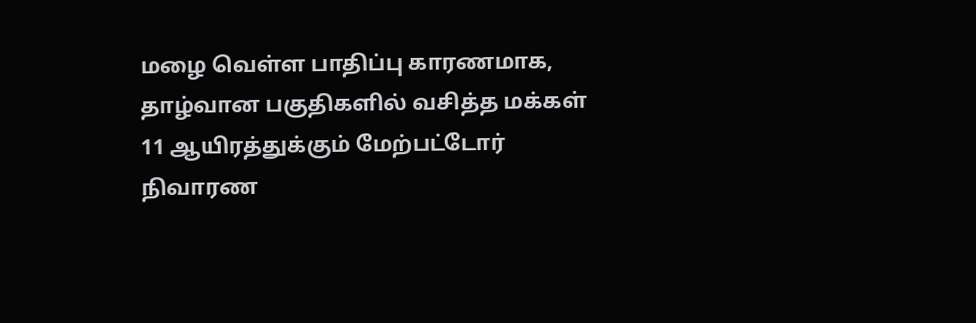மழை வெள்ள பாதிப்பு காரணமாக, தாழ்வான பகுதிகளில் வசித்த மக்கள் 11 ஆயிரத்துக்கும் மேற்பட்டோர் நிவாரண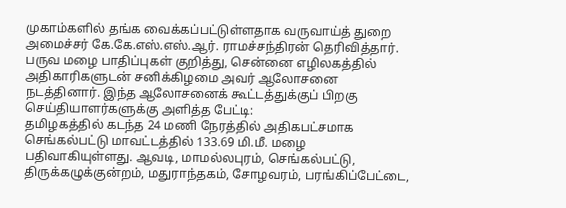முகாம்களில் தங்க வைக்கப்பட்டுள்ளதாக வருவாய்த் துறை அமைச்சர் கே.கே.எஸ்.எஸ்.ஆர். ராமச்சந்திரன் தெரிவித்தார்.
பருவ மழை பாதிப்புகள் குறித்து, சென்னை எழிலகத்தில் அதிகாரிகளுடன் சனிக்கிழமை அவர் ஆலோசனை நடத்தினார். இந்த ஆலோசனைக் கூட்டத்துக்குப் பிறகு செய்தியாளர்களுக்கு அளித்த பேட்டி:
தமிழகத்தில் கடந்த 24 மணி நேரத்தில் அதிகபட்சமாக செங்கல்பட்டு மாவட்டத்தில் 133.69 மி.மீ. மழை பதிவாகியுள்ளது. ஆவடி, மாமல்லபுரம், செங்கல்பட்டு, திருக்கழுக்குன்றம், மதுராந்தகம், சோழவரம், பரங்கிப்பேட்டை,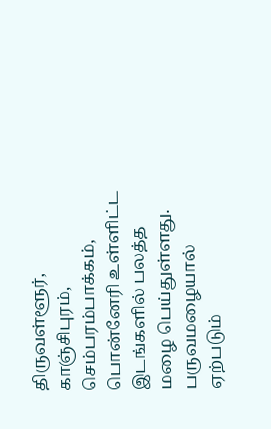திருவள்ளூர், காஞ்சிபுரம், செம்பரம்பாக்கம், பொன்னேரி உள்ளிட்ட இடங்களில் பலத்த மழை பெய்துள்ளது.
பருவமழையால் ஏற்படும்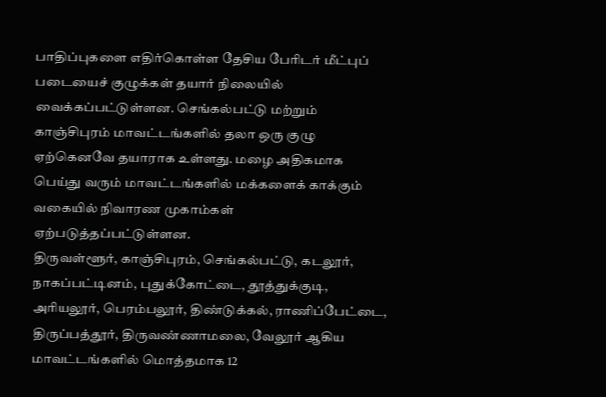பாதிப்புகளை எதிர்கொள்ள தேசிய பேரிடர் மீட்புப் படையைச் குழுக்கள் தயார் நிலையில் வைக்கப்பட்டுள்ளன. செங்கல்பட்டு மற்றும் காஞ்சிபுரம் மாவட்டங்களில் தலா ஒரு குழு ஏற்கெனவே தயாராக உள்ளது. மழை அதிகமாக பெய்து வரும் மாவட்டங்களில் மக்களைக் காக்கும் வகையில் நிவாரண முகாம்கள் ஏற்படுத்தப்பட்டுள்ளன.
திருவள்ளூர், காஞ்சிபுரம், செங்கல்பட்டு, கடலூர், நாகப்பட்டினம், புதுக்கோட்டை, தூத்துக்குடி, அரியலூர், பெரம்பலூர், திண்டுக்கல், ராணிப்பேட்டை, திருப்பத்தூர், திருவண்ணாமலை, வேலூர் ஆகிய மாவட்டங்களில் மொத்தமாக 12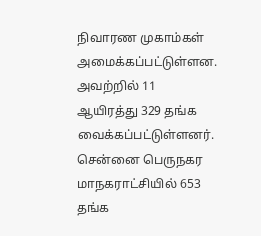நிவாரண முகாம்கள் அமைக்கப்பட்டுள்ளன. அவற்றில் 11 ஆயிரத்து 329 தங்க வைக்கப்பட்டுள்ளனர். சென்னை பெருநகர மாநகராட்சியில் 653 தங்க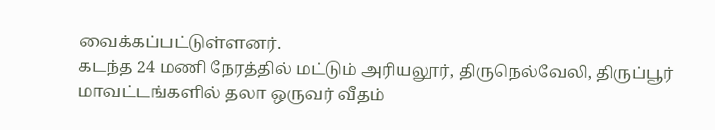வைக்கப்பட்டுள்ளனர்.
கடந்த 24 மணி நேரத்தில் மட்டும் அரியலூர், திருநெல்வேலி, திருப்பூர் மாவட்டங்களில் தலா ஒருவர் வீதம்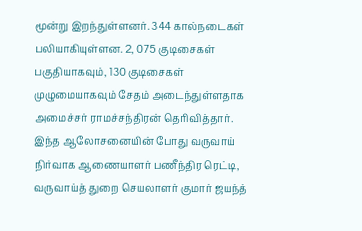மூன்று இறந்துள்ளனர். 344 கால்நடைகள் பலியாகியுள்ளன. 2, 075 குடிசைகள் பகுதியாகவும், 130 குடிசைகள் முழுமையாகவும் சேதம் அடைந்துள்ளதாக அமைச்சர் ராமச்சந்திரன் தெரிவித்தார்.
இந்த ஆலோசனையின் போது வருவாய் நிர்வாக ஆணையாளர் பணீந்திர ரெட்டி, வருவாய்த் துறை செயலாளர் குமார் ஜயந்த்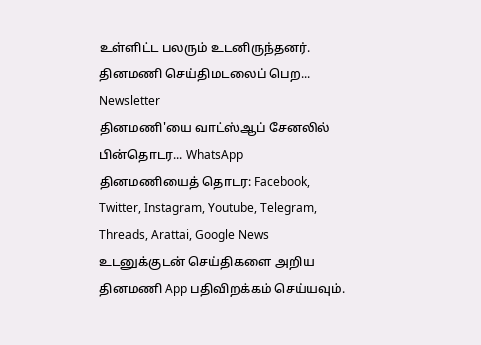உள்ளிட்ட பலரும் உடனிருந்தனர்.
தினமணி செய்திமடலைப் பெற... Newsletter
தினமணி'யை வாட்ஸ்ஆப் சேனலில் பின்தொடர... WhatsApp
தினமணியைத் தொடர: Facebook, Twitter, Instagram, Youtube, Telegram, Threads, Arattai, Google News
உடனுக்குடன் செய்திகளை அறிய தினமணி App பதிவிறக்கம் செய்யவும்.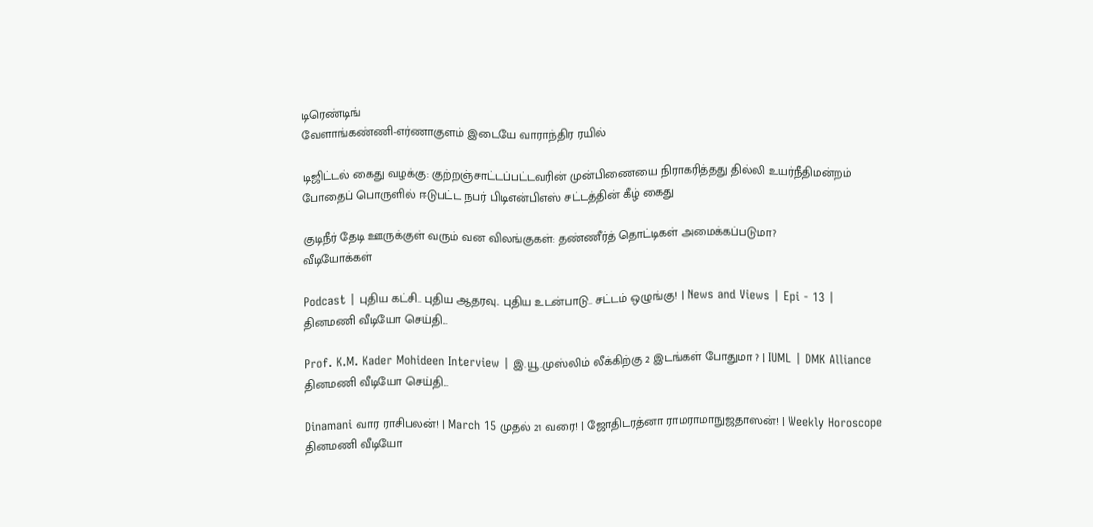டிரெண்டிங்
வேளாங்கண்ணி-எர்ணாகுளம் இடையே வாராந்திர ரயில்

டிஜிட்டல் கைது வழக்கு: குற்றஞ்சாட்டப்பட்டவரின் முன்பிணையை நிராகரித்தது தில்லி உயர்நீதிமன்றம்
போதைப் பொருளில் ஈடுபட்ட நபர் பிடிஎன்பிஎஸ் சட்டத்தின் கீழ் கைது

குடிநீர் தேடி ஊருக்குள் வரும் வன விலங்குகள்: தண்ணீர்த் தொட்டிகள் அமைக்கப்படுமா?
வீடியோக்கள்

Podcast | புதிய கட்சி.. புதிய ஆதரவு.. புதிய உடன்பாடு.. சட்டம் ஒழுங்கு! | News and Views | Epi - 13 |
தினமணி வீடியோ செய்தி...

Prof. K.M. Kader Mohideen Interview | இ.யூ.முஸ்லிம் லீக்கிற்கு 2 இடங்கள் போதுமா ? | IUML | DMK Alliance
தினமணி வீடியோ செய்தி...

Dinamani வார ராசிபலன்! | March 15 முதல் 21 வரை! | ஜோதிடரத்னா ராமராமாநுஜதாஸன்! | Weekly Horoscope
தினமணி வீடியோ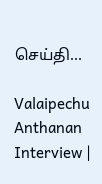செய்தி...

Valaipechu Anthanan Interview |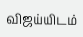விஜய்யிடம்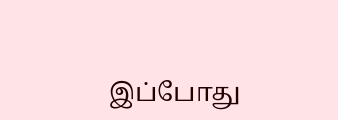இப்போது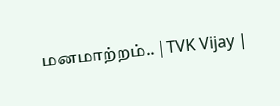மனமாற்றம்.. | TVK Vijay |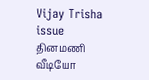Vijay Trisha issue
தினமணி வீடியோ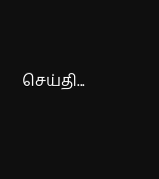செய்தி...